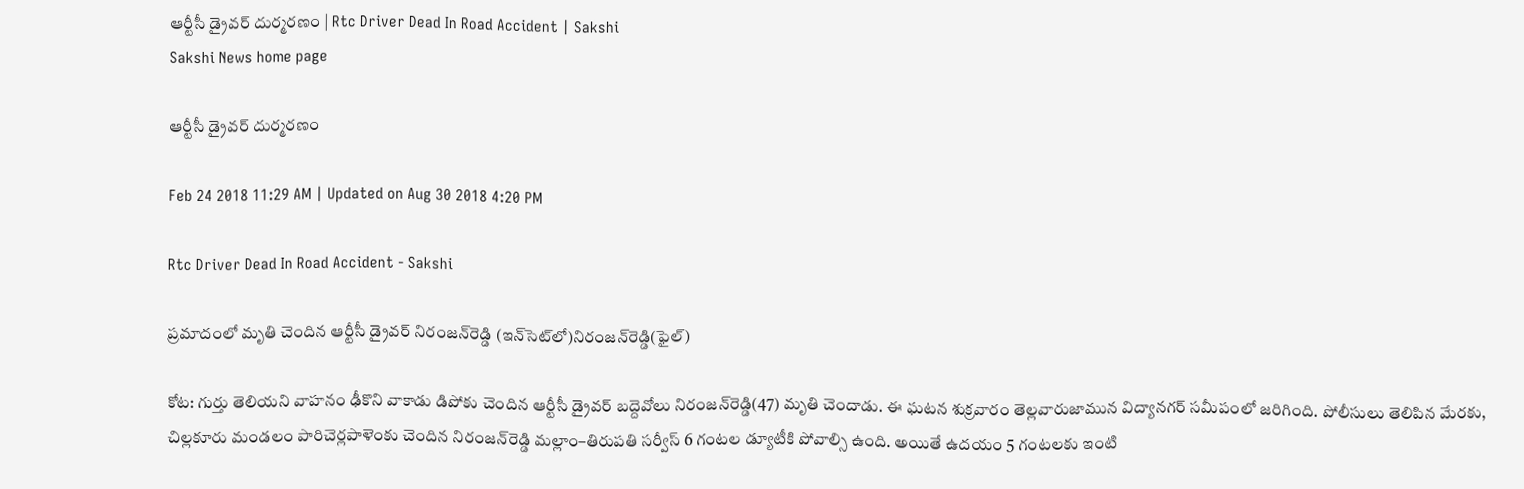ఆర్టీసీ డ్రైవర్‌ దుర్మరణం | Rtc Driver Dead In Road Accident | Sakshi
Sakshi News home page

ఆర్టీసీ డ్రైవర్‌ దుర్మరణం

Feb 24 2018 11:29 AM | Updated on Aug 30 2018 4:20 PM

Rtc Driver Dead In Road Accident - Sakshi

ప్రమాదంలో మృతి చెందిన ఆర్టీసీ డ్రైవర్‌ నిరంజన్‌రెడ్డి (ఇన్‌సెట్‌లో)నిరంజన్‌రెడ్డి(ఫైల్‌)

కోట: గుర్తు తెలియని వాహనం ఢీకొని వాకాడు డిపోకు చెందిన ఆర్టీసీ డ్రైవర్‌ బద్దెవోలు నిరంజన్‌రెడ్డి(47) మృతి చెందాడు. ఈ ఘటన శుక్రవారం తెల్లవారుజామున విద్యానగర్‌ సమీపంలో జరిగింది. పోలీసులు తెలిపిన మేరకు, చిల్లకూరు మండలం పారిచెర్లపాళెంకు చెందిన నిరంజన్‌రెడ్డి మల్లాం–తిరుపతి సర్వీస్‌ 6 గంటల డ్యూటీకి పోవాల్సి ఉంది. అయితే ఉదయం 5 గంటలకు ఇంటి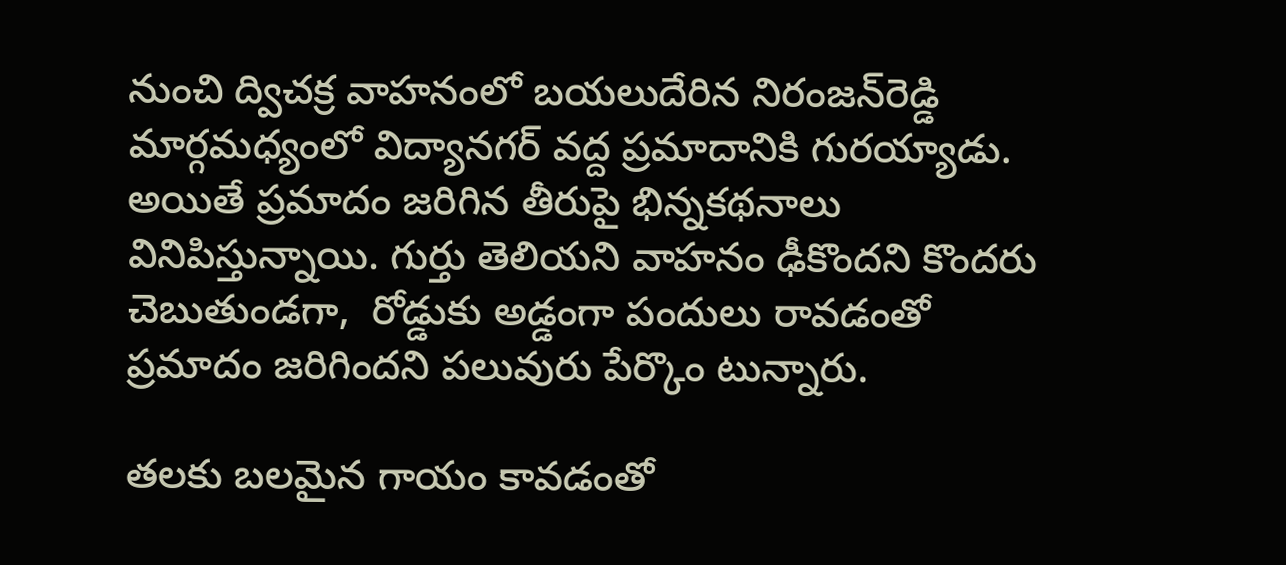నుంచి ద్విచక్ర వాహనంలో బయలుదేరిన నిరంజన్‌రెడ్డి మార్గమధ్యంలో విద్యానగర్‌ వద్ద ప్రమాదానికి గురయ్యాడు. అయితే ప్రమాదం జరిగిన తీరుపై భిన్నకథనాలు వినిపిస్తున్నాయి. గుర్తు తెలియని వాహనం ఢీకొందని కొందరు చెబుతుండగా,  రోడ్డుకు అడ్డంగా పందులు రావడంతో ప్రమాదం జరిగిందని పలువురు పేర్కొం టున్నారు.

తలకు బలమైన గాయం కావడంతో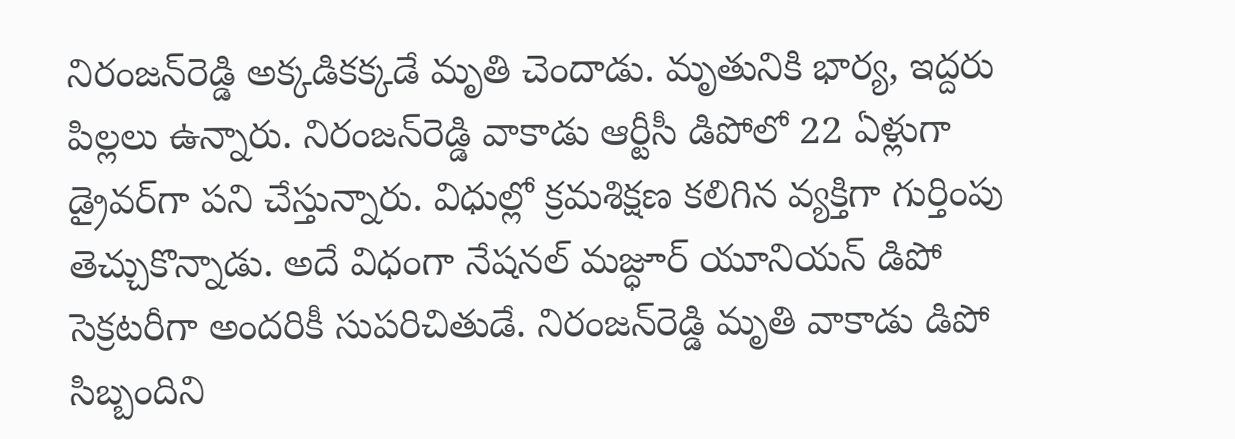నిరంజన్‌రెడ్డి అక్కడికక్కడే మృతి చెందాడు. మృతునికి భార్య, ఇద్దరు పిల్లలు ఉన్నారు. నిరంజన్‌రెడ్డి వాకాడు ఆర్టీసీ డిపోలో 22 ఏళ్లుగా డ్రైవర్‌గా పని చేస్తున్నారు. విధుల్లో క్రమశిక్షణ కలిగిన వ్యక్తిగా గుర్తింపు తెచ్చుకొన్నాడు. అదే విధంగా నేషనల్‌ మజ్ధూర్‌ యూనియన్‌ డిపో సెక్రటరీగా అందరికీ సుపరిచితుడే. నిరంజన్‌రెడ్డి మృతి వాకాడు డిపో సిబ్బందిని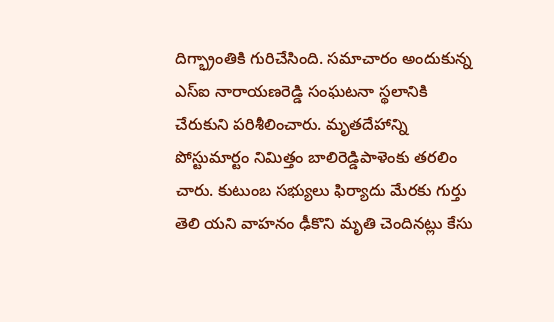దిగ్భ్రాంతికి గురిచేసింది. సమాచారం అందుకున్న ఎస్‌ఐ నారాయణరెడ్డి సంఘటనా స్థలానికి చేరుకుని పరిశీలించారు. మృతదేహాన్ని పోస్టుమార్టం నిమిత్తం బాలిరెడ్డిపాళెంకు తరలిం చారు. కుటుంబ సభ్యులు ఫిర్యాదు మేరకు గుర్తు తెలి యని వాహనం ఢీకొని మృతి చెందినట్లు కేసు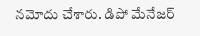నమోదు చేశారు. డిపో మేనేజర్‌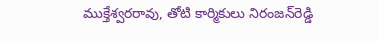ముక్తేశ్వరరావు, తోటి కార్మికులు నిరంజన్‌రెడ్డి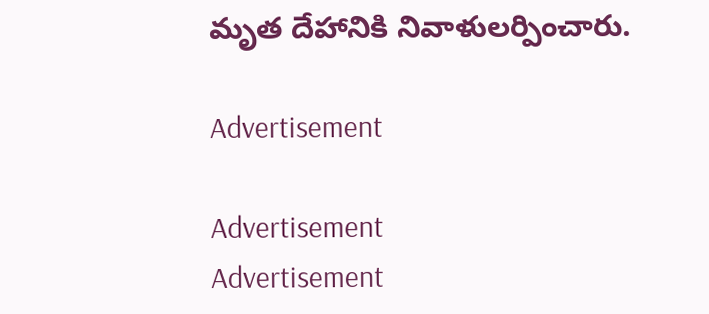మృత దేహానికి నివాళులర్పించారు.

Advertisement

Advertisement
Advertisement